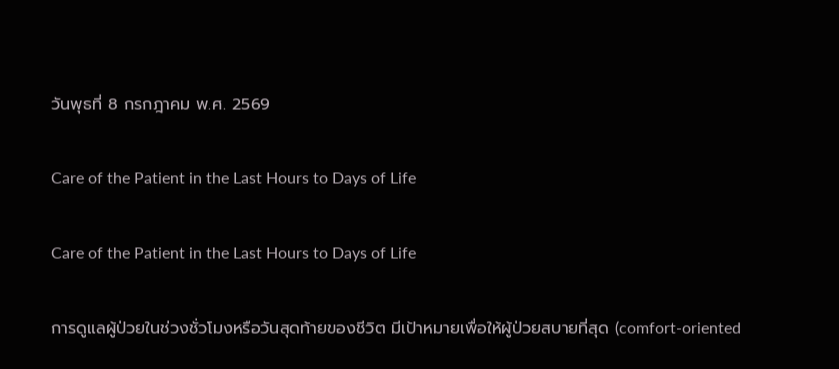วันพุธที่ 8 กรกฎาคม พ.ศ. 2569

Care of the Patient in the Last Hours to Days of Life

Care of the Patient in the Last Hours to Days of Life

การดูแลผู้ป่วยในช่วงชั่วโมงหรือวันสุดท้ายของชีวิต มีเป้าหมายเพื่อให้ผู้ป่วยสบายที่สุด (comfort-oriented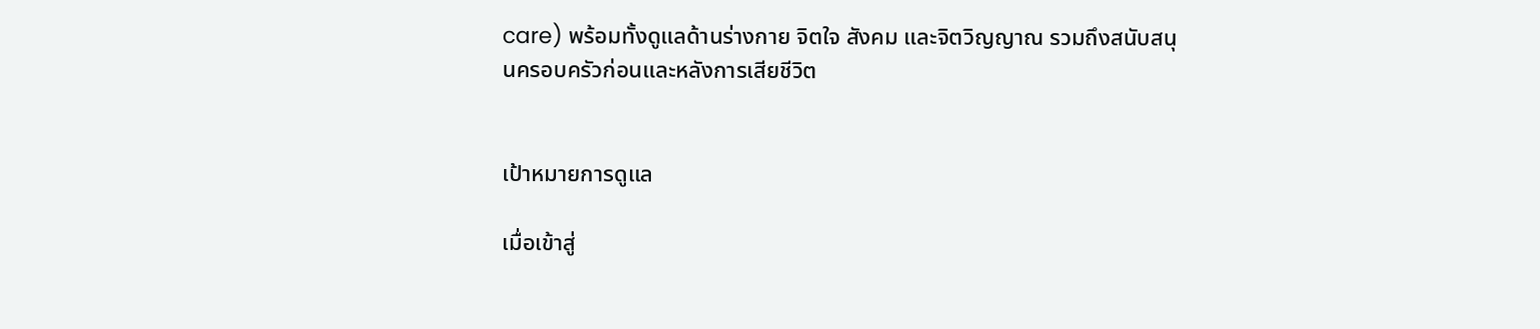care) พร้อมทั้งดูแลด้านร่างกาย จิตใจ สังคม และจิตวิญญาณ รวมถึงสนับสนุนครอบครัวก่อนและหลังการเสียชีวิต


เป้าหมายการดูแล

เมื่อเข้าสู่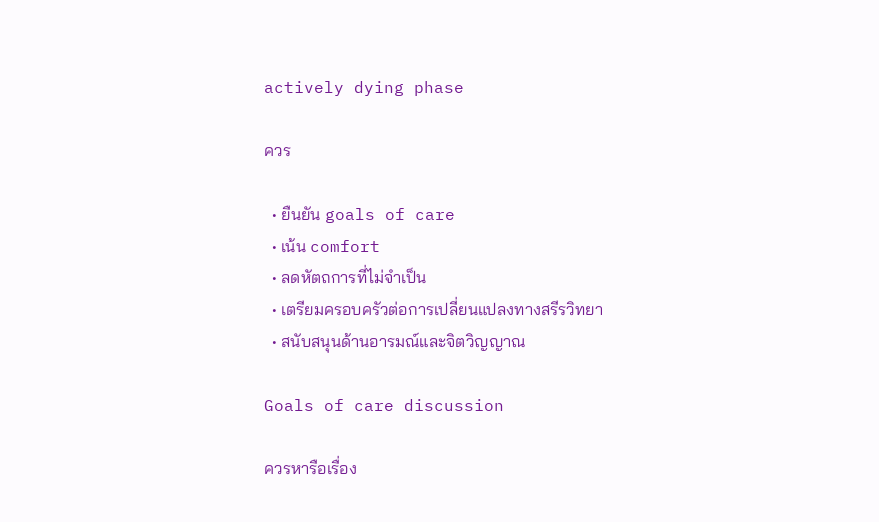actively dying phase

ควร

  • ยืนยัน goals of care
  • เน้น comfort
  • ลดหัตถการที่ไม่จำเป็น
  • เตรียมครอบครัวต่อการเปลี่ยนแปลงทางสรีรวิทยา
  • สนับสนุนด้านอารมณ์และจิตวิญญาณ

Goals of care discussion

ควรหารือเรื่อง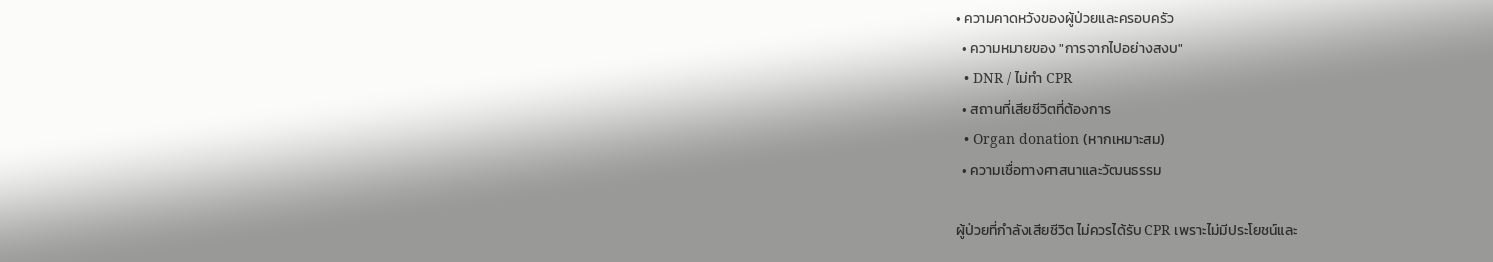• ความคาดหวังของผู้ป่วยและครอบครัว
  • ความหมายของ "การจากไปอย่างสงบ"
  • DNR / ไม่ทำ CPR
  • สถานที่เสียชีวิตที่ต้องการ
  • Organ donation (หากเหมาะสม)
  • ความเชื่อทางศาสนาและวัฒนธรรม

ผู้ป่วยที่กำลังเสียชีวิต ไม่ควรได้รับ CPR เพราะไม่มีประโยชน์และ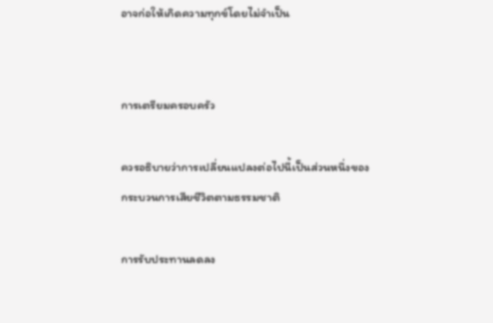อาจก่อให้เกิดความทุกข์โดยไม่จำเป็น


การเตรียมครอบครัว

ควรอธิบายว่าการเปลี่ยนแปลงต่อไปนี้เป็นส่วนหนึ่งของกระบวนการเสียชีวิตตามธรรมชาติ

การรับประทานลดลง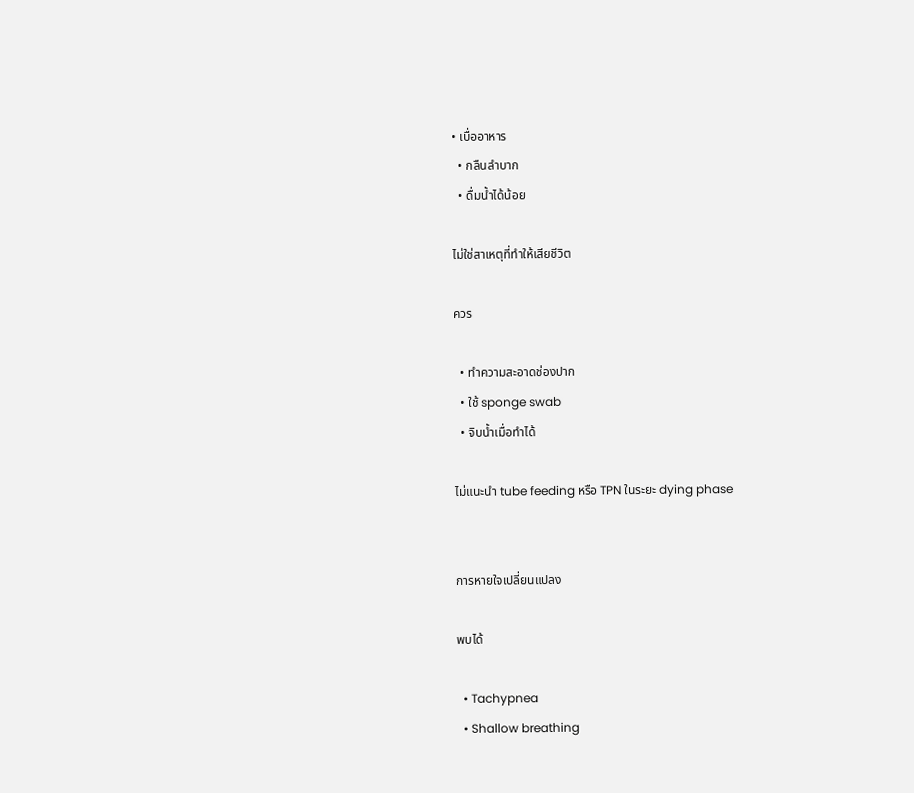• เบื่ออาหาร
  • กลืนลำบาก
  • ดื่มน้ำได้น้อย

ไม่ใช่สาเหตุที่ทำให้เสียชีวิต

ควร

  • ทำความสะอาดช่องปาก
  • ใช้ sponge swab
  • จิบน้ำเมื่อทำได้

ไม่แนะนำ tube feeding หรือ TPN ในระยะ dying phase


การหายใจเปลี่ยนแปลง

พบได้

  • Tachypnea
  • Shallow breathing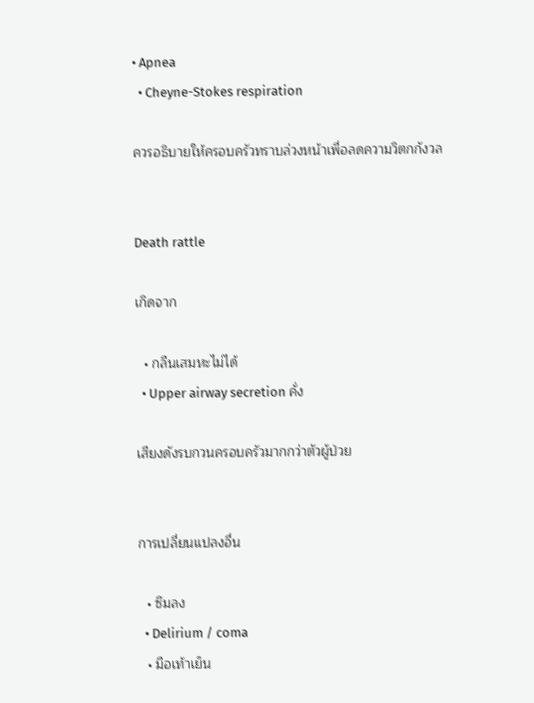• Apnea
  • Cheyne-Stokes respiration

ควรอธิบายให้ครอบครัวทราบล่วงหน้าเพื่อลดความวิตกกังวล


Death rattle

เกิดจาก

  • กลืนเสมหะไม่ได้
  • Upper airway secretion คั่ง

เสียงดังรบกวนครอบครัวมากกว่าตัวผู้ป่วย


การเปลี่ยนแปลงอื่น

  • ซึมลง
  • Delirium / coma
  • มือเท้าเย็น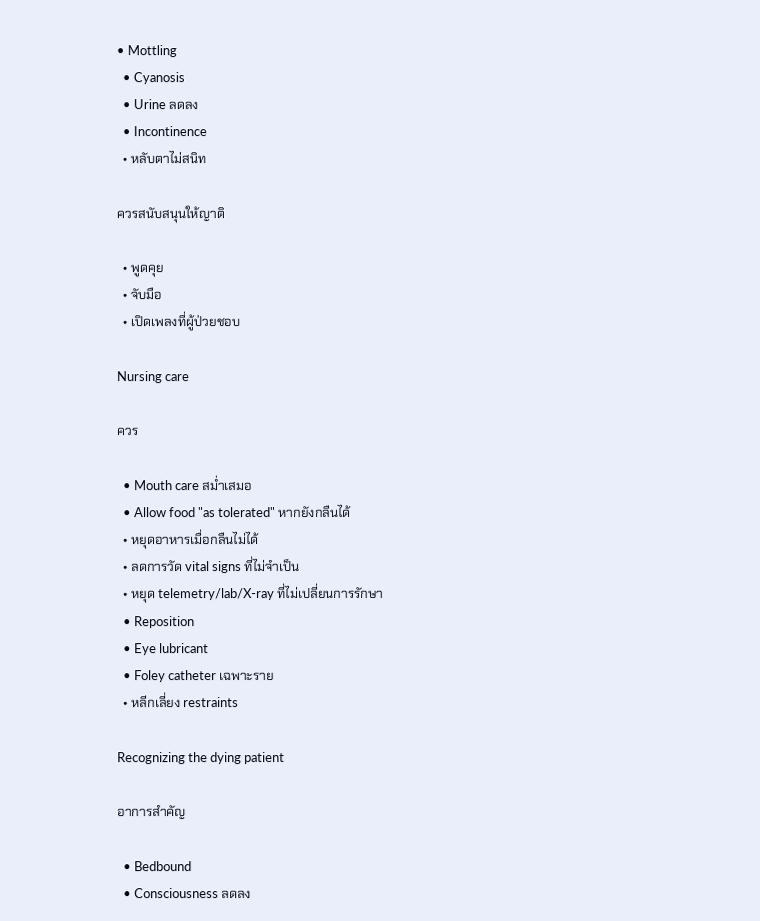• Mottling
  • Cyanosis
  • Urine ลดลง
  • Incontinence
  • หลับตาไม่สนิท

ควรสนับสนุนให้ญาติ

  • พูดคุย
  • จับมือ
  • เปิดเพลงที่ผู้ป่วยชอบ

Nursing care

ควร

  • Mouth care สม่ำเสมอ
  • Allow food "as tolerated" หากยังกลืนได้
  • หยุดอาหารเมื่อกลืนไม่ได้
  • ลดการวัด vital signs ที่ไม่จำเป็น
  • หยุด telemetry/lab/X-ray ที่ไม่เปลี่ยนการรักษา
  • Reposition
  • Eye lubricant
  • Foley catheter เฉพาะราย
  • หลีกเลี่ยง restraints

Recognizing the dying patient

อาการสำคัญ

  • Bedbound
  • Consciousness ลดลง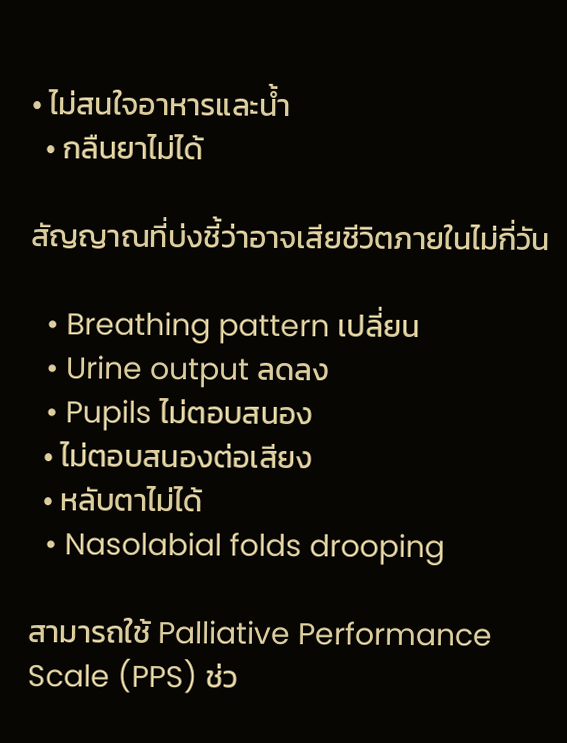• ไม่สนใจอาหารและน้ำ
  • กลืนยาไม่ได้

สัญญาณที่บ่งชี้ว่าอาจเสียชีวิตภายในไม่กี่วัน

  • Breathing pattern เปลี่ยน
  • Urine output ลดลง
  • Pupils ไม่ตอบสนอง
  • ไม่ตอบสนองต่อเสียง
  • หลับตาไม่ได้
  • Nasolabial folds drooping

สามารถใช้ Palliative Performance Scale (PPS) ช่ว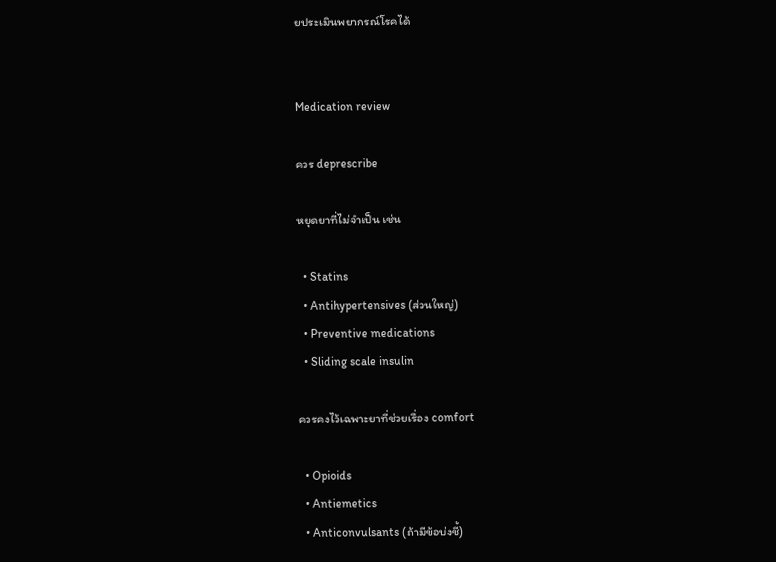ยประเมินพยากรณ์โรคได้


Medication review

ควร deprescribe

หยุดยาที่ไม่จำเป็น เช่น

  • Statins
  • Antihypertensives (ส่วนใหญ่)
  • Preventive medications
  • Sliding scale insulin

ควรคงไว้เฉพาะยาที่ช่วยเรื่อง comfort

  • Opioids
  • Antiemetics
  • Anticonvulsants (ถ้ามีข้อบ่งชี้)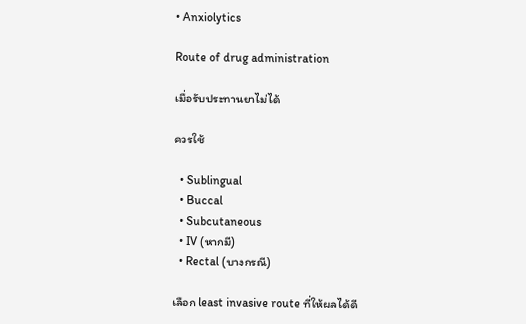• Anxiolytics

Route of drug administration

เมื่อรับประทานยาไม่ได้

ควรใช้

  • Sublingual
  • Buccal
  • Subcutaneous
  • IV (หากมี)
  • Rectal (บางกรณี)

เลือก least invasive route ที่ให้ผลได้ดี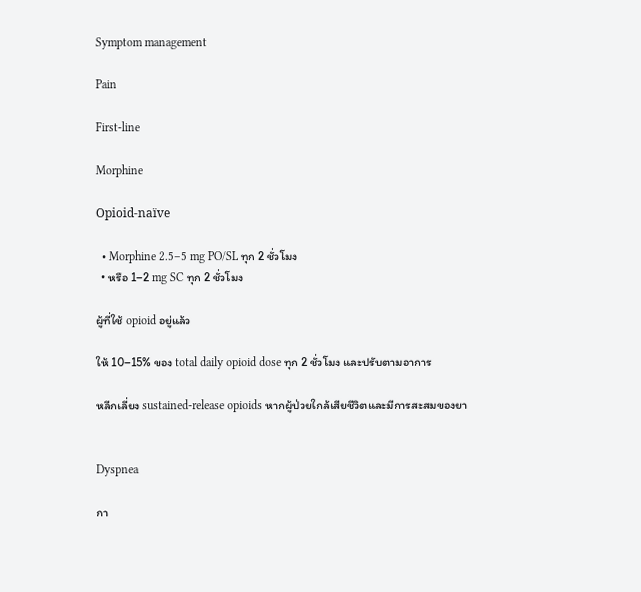Symptom management

Pain

First-line

Morphine

Opioid-naïve

  • Morphine 2.5–5 mg PO/SL ทุก 2 ชั่วโมง
  • หรือ 1–2 mg SC ทุก 2 ชั่วโมง

ผู้ที่ใช้ opioid อยู่แล้ว

ให้ 10–15% ของ total daily opioid dose ทุก 2 ชั่วโมง และปรับตามอาการ

หลีกเลี่ยง sustained-release opioids หากผู้ป่วยใกล้เสียชีวิตและมีการสะสมของยา


Dyspnea

กา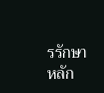รรักษาหลัก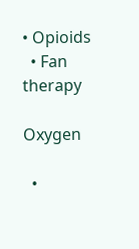• Opioids
  • Fan therapy

Oxygen

  •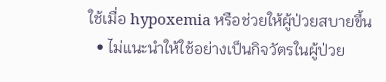ใช้เมื่อ hypoxemia หรือช่วยให้ผู้ป่วยสบายขึ้น
  • ไม่แนะนำให้ใช้อย่างเป็นกิจวัตรในผู้ป่วย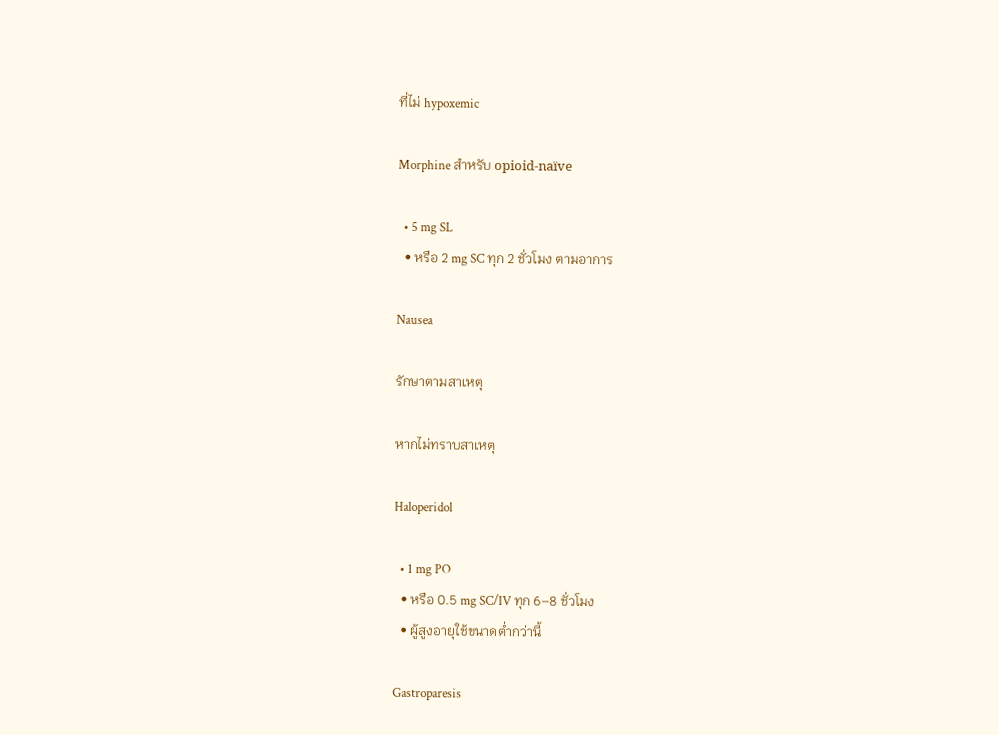ที่ไม่ hypoxemic

Morphine สำหรับ opioid-naïve

  • 5 mg SL
  • หรือ 2 mg SC ทุก 2 ชั่วโมง ตามอาการ

Nausea

รักษาตามสาเหตุ

หากไม่ทราบสาเหตุ

Haloperidol

  • 1 mg PO
  • หรือ 0.5 mg SC/IV ทุก 6–8 ชั่วโมง
  • ผู้สูงอายุใช้ขนาดต่ำกว่านี้

Gastroparesis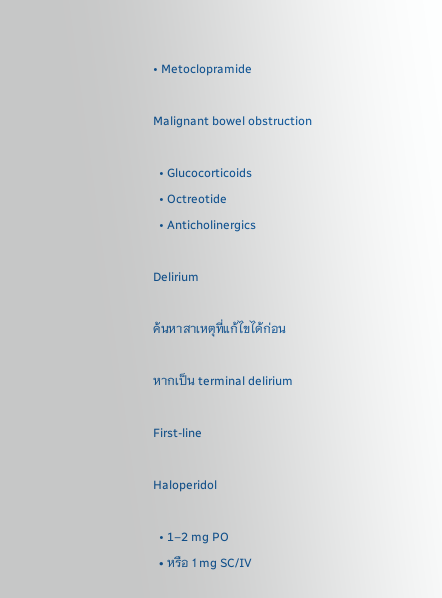• Metoclopramide

Malignant bowel obstruction

  • Glucocorticoids
  • Octreotide
  • Anticholinergics

Delirium

ค้นหาสาเหตุที่แก้ไขได้ก่อน

หากเป็น terminal delirium

First-line

Haloperidol

  • 1–2 mg PO
  • หรือ 1 mg SC/IV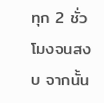ทุก 2 ชั่วโมงจนสงบ จากนั้น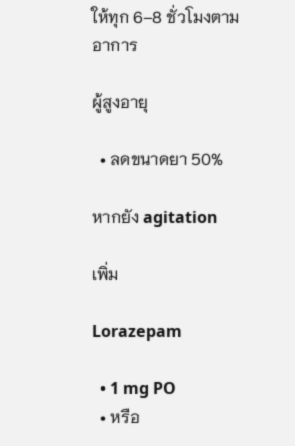ให้ทุก 6–8 ชั่วโมงตามอาการ

ผู้สูงอายุ

  • ลดขนาดยา 50%

หากยัง agitation

เพิ่ม

Lorazepam

  • 1 mg PO
  • หรือ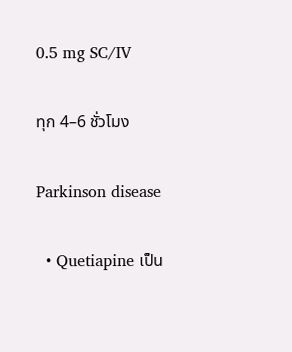0.5 mg SC/IV

ทุก 4–6 ชั่วโมง

Parkinson disease

  • Quetiapine เป็น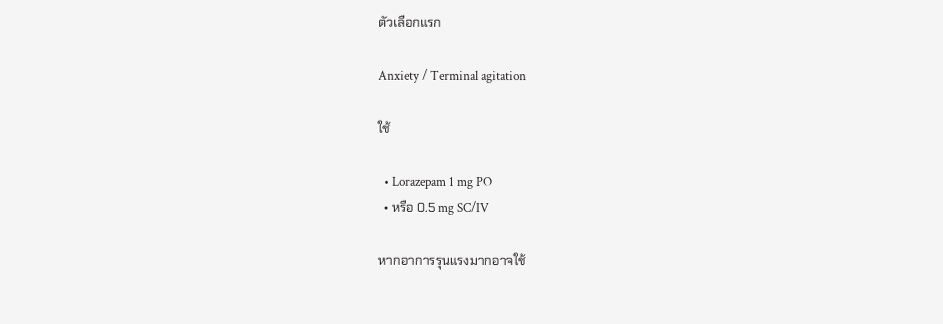ตัวเลือกแรก

Anxiety / Terminal agitation

ใช้

  • Lorazepam 1 mg PO
  • หรือ 0.5 mg SC/IV

หากอาการรุนแรงมากอาจใช้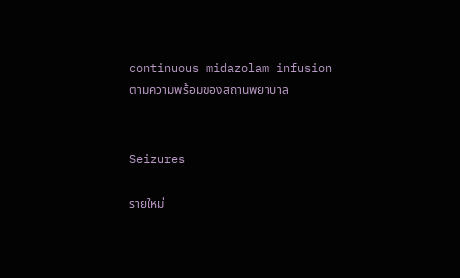continuous midazolam infusion ตามความพร้อมของสถานพยาบาล


Seizures

รายใหม่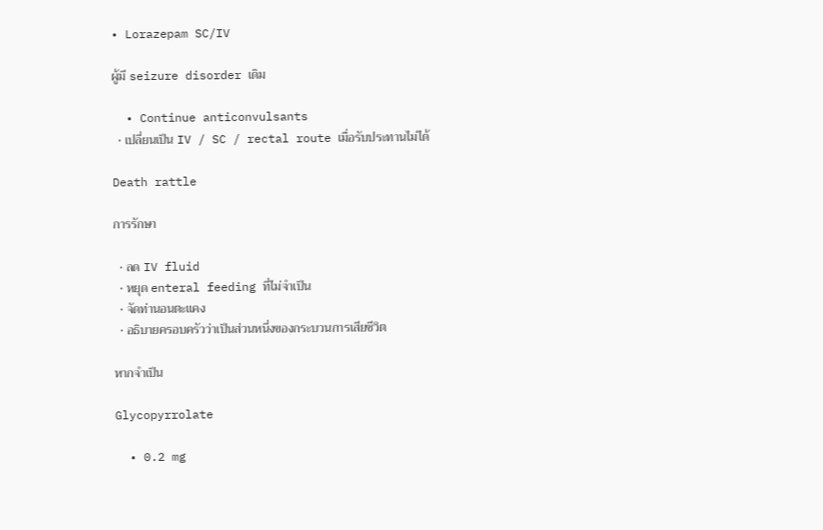• Lorazepam SC/IV

ผู้มี seizure disorder เดิม

  • Continue anticonvulsants
  • เปลี่ยนเป็น IV / SC / rectal route เมื่อรับประทานไม่ได้

Death rattle

การรักษา

  • ลด IV fluid
  • หยุด enteral feeding ที่ไม่จำเป็น
  • จัดท่านอนตะแคง
  • อธิบายครอบครัวว่าเป็นส่วนหนึ่งของกระบวนการเสียชีวิต

หากจำเป็น

Glycopyrrolate

  • 0.2 mg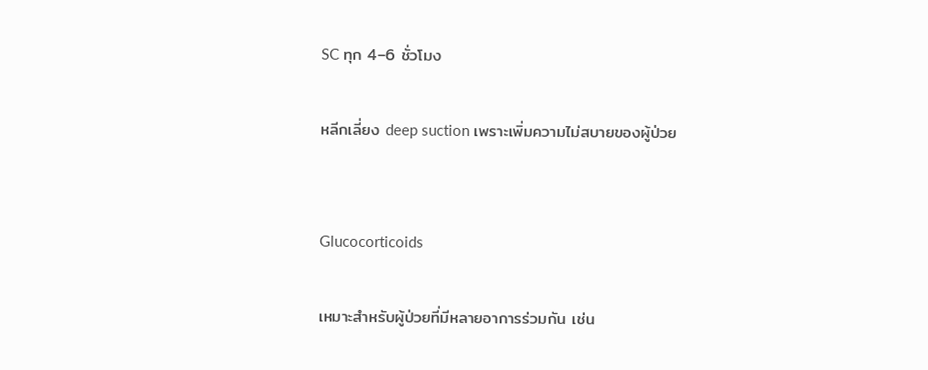SC ทุก 4–6 ชั่วโมง

หลีกเลี่ยง deep suction เพราะเพิ่มความไม่สบายของผู้ป่วย


Glucocorticoids

เหมาะสำหรับผู้ป่วยที่มีหลายอาการร่วมกัน เช่น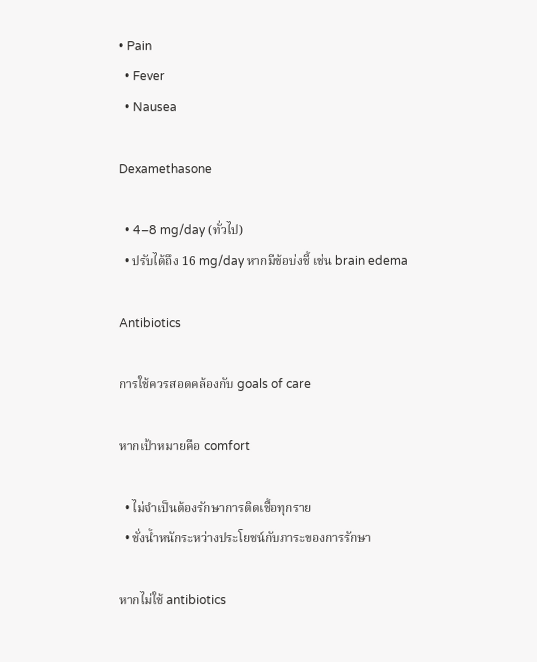• Pain
  • Fever
  • Nausea

Dexamethasone

  • 4–8 mg/day (ทั่วไป)
  • ปรับได้ถึง 16 mg/day หากมีข้อบ่งชี้ เช่น brain edema

Antibiotics

การใช้ควรสอดคล้องกับ goals of care

หากเป้าหมายคือ comfort

  • ไม่จำเป็นต้องรักษาการติดเชื้อทุกราย
  • ชั่งน้ำหนักระหว่างประโยชน์กับภาระของการรักษา

หากไม่ใช้ antibiotics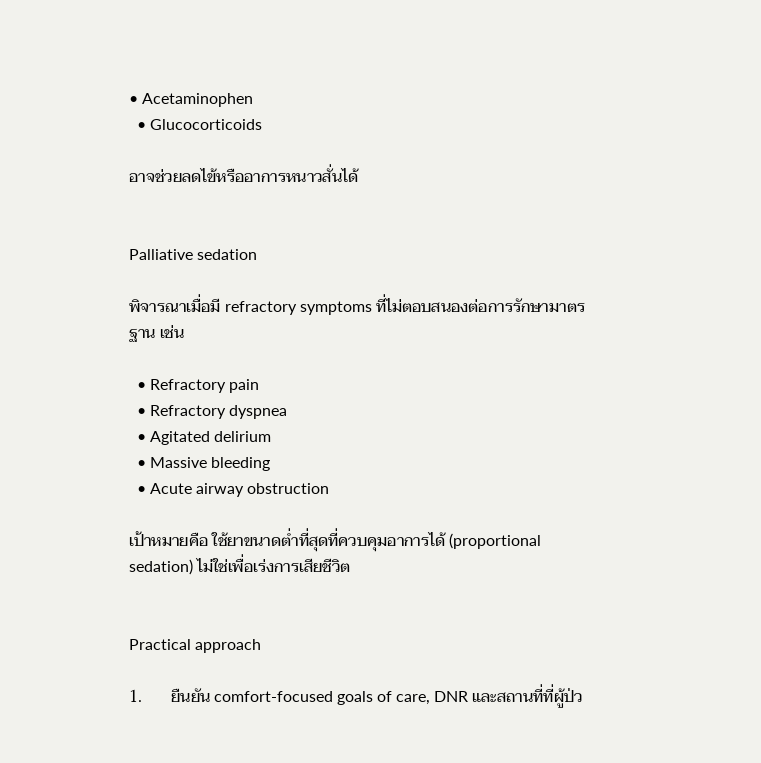• Acetaminophen
  • Glucocorticoids

อาจช่วยลดไข้หรืออาการหนาวสั่นได้


Palliative sedation

พิจารณาเมื่อมี refractory symptoms ที่ไม่ตอบสนองต่อการรักษามาตรฐาน เช่น

  • Refractory pain
  • Refractory dyspnea
  • Agitated delirium
  • Massive bleeding
  • Acute airway obstruction

เป้าหมายคือ ใช้ยาขนาดต่ำที่สุดที่ควบคุมอาการได้ (proportional sedation) ไม่ใช่เพื่อเร่งการเสียชีวิต


Practical approach

1.       ยืนยัน comfort-focused goals of care, DNR และสถานที่ที่ผู้ป่ว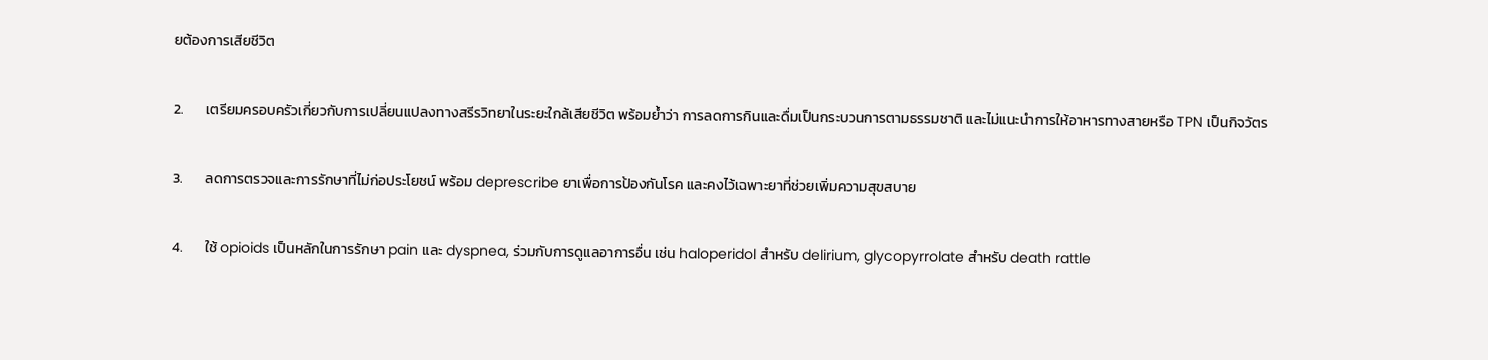ยต้องการเสียชีวิต

2.       เตรียมครอบครัวเกี่ยวกับการเปลี่ยนแปลงทางสรีรวิทยาในระยะใกล้เสียชีวิต พร้อมย้ำว่า การลดการกินและดื่มเป็นกระบวนการตามธรรมชาติ และไม่แนะนำการให้อาหารทางสายหรือ TPN เป็นกิจวัตร

3.       ลดการตรวจและการรักษาที่ไม่ก่อประโยชน์ พร้อม deprescribe ยาเพื่อการป้องกันโรค และคงไว้เฉพาะยาที่ช่วยเพิ่มความสุขสบาย

4.       ใช้ opioids เป็นหลักในการรักษา pain และ dyspnea, ร่วมกับการดูแลอาการอื่น เช่น haloperidol สำหรับ delirium, glycopyrrolate สำหรับ death rattle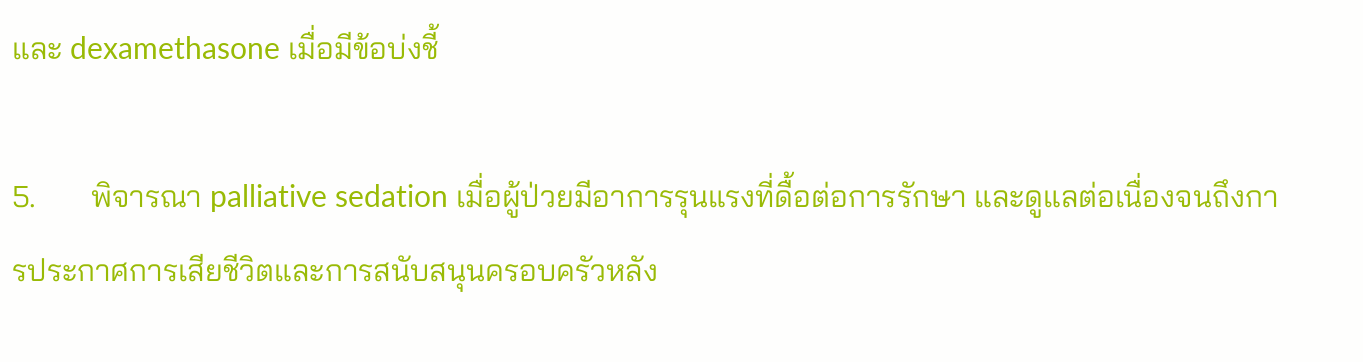และ dexamethasone เมื่อมีข้อบ่งชี้

5.       พิจารณา palliative sedation เมื่อผู้ป่วยมีอาการรุนแรงที่ดื้อต่อการรักษา และดูแลต่อเนื่องจนถึงการประกาศการเสียชีวิตและการสนับสนุนครอบครัวหลัง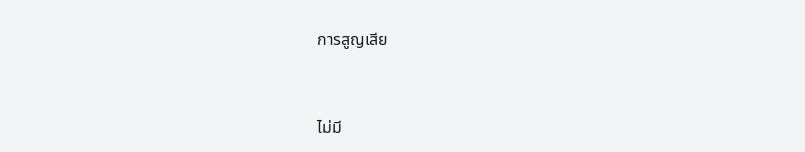การสูญเสีย



ไม่มี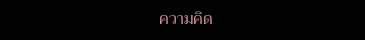ความคิด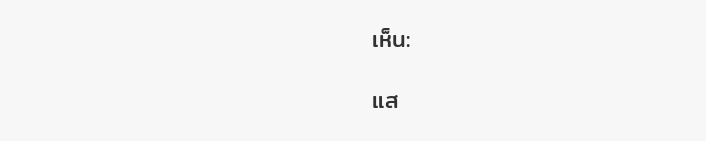เห็น:

แส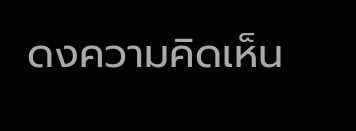ดงความคิดเห็น